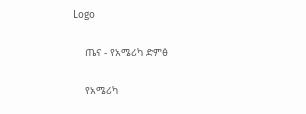Logo

    ጤና - የአሜሪካ ድምፅ

    የአሜሪካ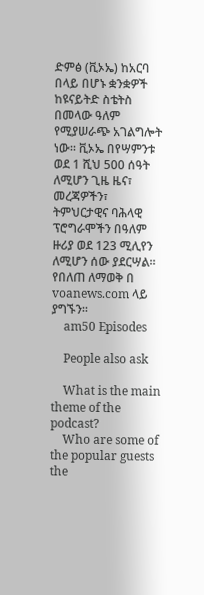ድምፅ (ቪኦኤ) ከአርባ በላይ በሆኑ ቋንቋዎች ከዩናይትድ ስቴትስ በመላው ዓለም የሚያሠራጭ አገልግሎት ነው፡፡ ቪኦኤ በየሣምንቱ ወደ 1 ሺህ 500 ሰዓት ለሚሆን ጊዜ ዜና፣ መረጃዎችን፣ ትምህርታዊና ባሕላዊ ፕሮግራሞችን በዓለም ዙሪያ ወደ 123 ሚሊየን ለሚሆን ሰው ያደርሣል፡፡ የበለጠ ለማወቅ በ voanews.com ላይ ያግኙን፡፡
    am50 Episodes

    People also ask

    What is the main theme of the podcast?
    Who are some of the popular guests the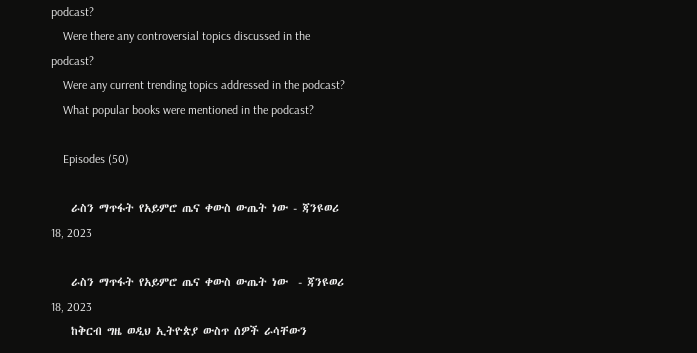podcast?
    Were there any controversial topics discussed in the podcast?
    Were any current trending topics addressed in the podcast?
    What popular books were mentioned in the podcast?

    Episodes (50)

    ራስን ማጥፋት የአይምሮ ጤና ቀውስ ውጤት ነው - ጃንዩወሪ 18, 2023

    ራስን ማጥፋት የአይምሮ ጤና ቀውስ ውጤት ነው  - ጃንዩወሪ 18, 2023
    ከቅርብ ግዜ ወዲህ ኢትዮጵያ ውስጥ ሰዎች ራሳቸውን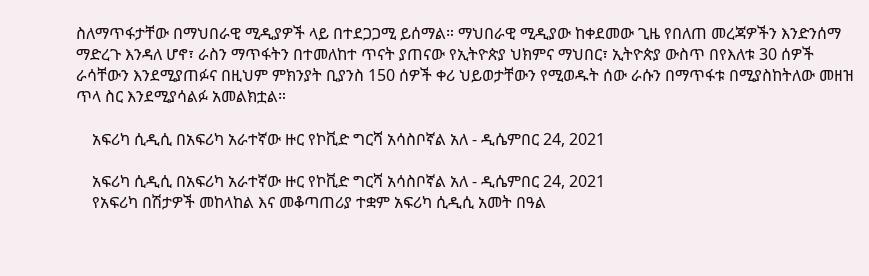ስለማጥፋታቸው በማህበራዊ ሚዲያዎች ላይ በተደጋጋሚ ይሰማል። ማህበራዊ ሚዲያው ከቀደመው ጊዜ የበለጠ መረጃዎችን እንድንሰማ ማድረጉ እንዳለ ሆኖ፣ ራስን ማጥፋትን በተመለከተ ጥናት ያጠናው የኢትዮጵያ ህክምና ማህበር፣ ኢትዮጵያ ውስጥ በየእለቱ 30 ሰዎች ራሳቸውን እንደሚያጠፉና በዚህም ምክንያት ቢያንስ 150 ሰዎች ቀሪ ህይወታቸውን የሚወዱት ሰው ራሱን በማጥፋቱ በሚያስከትለው መዘዝ ጥላ ስር እንደሚያሳልፉ አመልክቷል።

    አፍሪካ ሲዲሲ በአፍሪካ አራተኛው ዙር የኮቪድ ግርሻ አሳስቦኛል አለ - ዲሴምበር 24, 2021

    አፍሪካ ሲዲሲ በአፍሪካ አራተኛው ዙር የኮቪድ ግርሻ አሳስቦኛል አለ - ዲሴምበር 24, 2021
    የአፍሪካ በሽታዎች መከላከል እና መቆጣጠሪያ ተቋም አፍሪካ ሲዲሲ አመት በዓል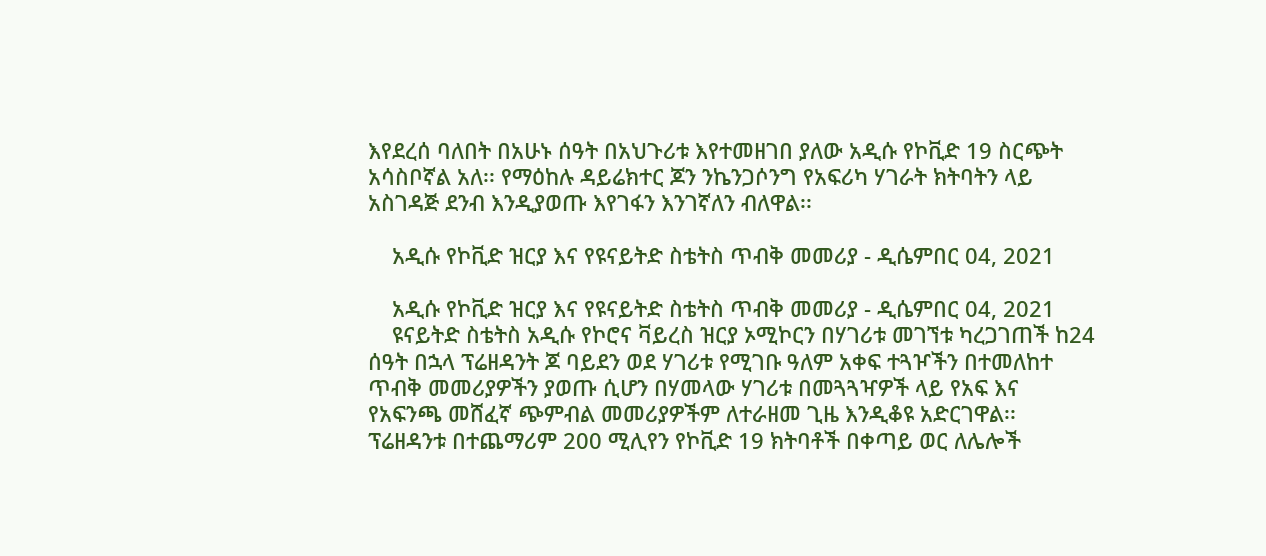እየደረሰ ባለበት በአሁኑ ሰዓት በአህጉሪቱ እየተመዘገበ ያለው አዲሱ የኮቪድ 19 ስርጭት አሳስቦኛል አለ፡፡ የማዕከሉ ዳይሬክተር ጆን ንኬንጋሶንግ የአፍሪካ ሃገራት ክትባትን ላይ አስገዳጅ ደንብ እንዲያወጡ እየገፋን እንገኛለን ብለዋል፡፡

    አዲሱ የኮቪድ ዝርያ እና የዩናይትድ ስቴትስ ጥብቅ መመሪያ - ዲሴምበር 04, 2021

    አዲሱ የኮቪድ ዝርያ እና የዩናይትድ ስቴትስ ጥብቅ መመሪያ - ዲሴምበር 04, 2021
    ዩናይትድ ስቴትስ አዲሱ የኮሮና ቫይረስ ዝርያ ኦሚኮርን በሃገሪቱ መገኘቱ ካረጋገጠች ከ24 ሰዓት በኋላ ፕሬዘዳንት ጆ ባይደን ወደ ሃገሪቱ የሚገቡ ዓለም አቀፍ ተጓዦችን በተመለከተ ጥብቅ መመሪያዎችን ያወጡ ሲሆን በሃመላው ሃገሪቱ በመጓጓዣዎች ላይ የአፍ እና የአፍንጫ መሸፈኛ ጭምብል መመሪያዎችም ለተራዘመ ጊዜ እንዲቆዩ አድርገዋል፡፡ ፕሬዘዳንቱ በተጨማሪም 200 ሚሊየን የኮቪድ 19 ክትባቶች በቀጣይ ወር ለሌሎች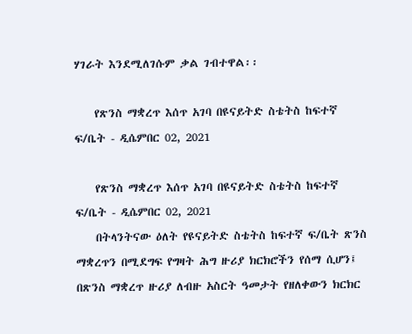ሃገራት እንደሚለገሱም ቃል ገብተዋል፡፡

    የጽንስ ማቋረጥ እሰጥ አገባ በዩናይትድ ስቴትስ ከፍተኛ ፍ/ቤት - ዲሴምበር 02, 2021

    የጽንስ ማቋረጥ እሰጥ አገባ በዩናይትድ ስቴትስ ከፍተኛ ፍ/ቤት - ዲሴምበር 02, 2021
    በትላንትናው ዕለት የዩናይትድ ስቴትስ ከፍተኛ ፍ/ቤት ጽንስ ማቋረጥን በሚደግፍ የግዛት ሕግ ዙሪያ ክርክሮችን የሰማ ሲሆን፤ በጽንስ ማቋረጥ ዙሪያ ለብዙ አስርት ዓመታት የዘለቀውን ክርክር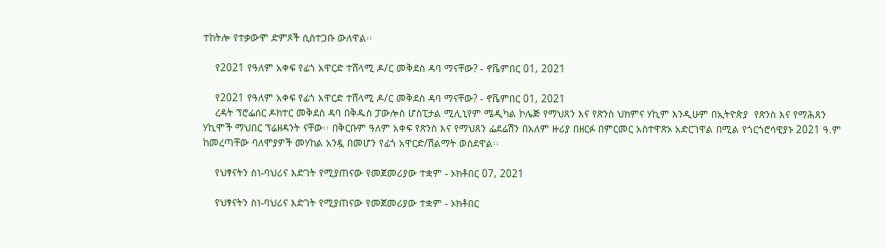ተከትሎ የተቃውሞ ድምጾች ሲስተጋቡ ውለዋል፡፡

    የ2021 የዓለም አቀፍ የፊጎ አዋርድ ተሸላሚ ዶ/ር መቅደስ ዳባ ማናቸው? - ኖቬምበር 01, 2021

    የ2021 የዓለም አቀፍ የፊጎ አዋርድ ተሸላሚ ዶ/ር መቅደስ ዳባ ማናቸው? - ኖቬምበር 01, 2021
    ረዳት ፕሮፌሰር ዶክተር መቅደስ ዳባ በቅዱስ ፓውሎስ ሆስፒታል ሚሊኒየም ሜዲካል ኮሌጅ የማህጸን እና የጽንስ ህክምና ሃኪም እንዲሁም በኢትዮጵያ  የጽንስ እና የማሕጸን ሃኪሞች ማህበር ፕሬዘዳንት ናቸው፡፡ በቅርቡም ዓለም አቀፍ የጽንስ እና የማህጸን ፌደሬሽን በአለም ዙሪያ በዘርፉ በምርመር አስተዋጽኦ አድርገዋል በሚል የጎርጎሮሳዊያኑ 2021 ዓ.ም ከመረጣቸው ባለሞያዎች መሃከል አንዷ በመሆን የፊጎ አዋርድ/ሽልማት ወስደዋል፡፡

    የህፃናትን ስነ-ባህሪና እድገት የሚያጠናው የመጀመሪያው ተቋም - ኦክቶበር 07, 2021

    የህፃናትን ስነ-ባህሪና እድገት የሚያጠናው የመጀመሪያው ተቋም - ኦክቶበር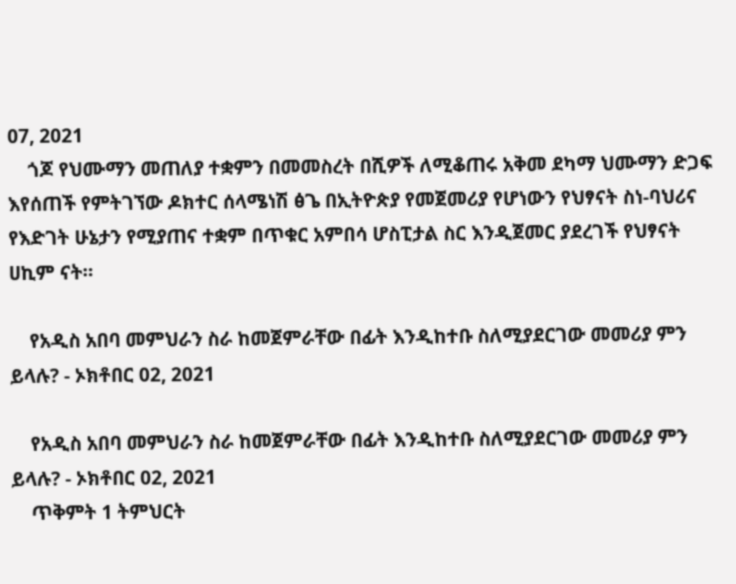07, 2021
    ጎጆ የህሙማን መጠለያ ተቋምን በመመስረት በሺዎች ለሚቆጠሩ አቅመ ደካማ ህሙማን ድጋፍ እየሰጠች የምትገኘው ዶክተር ሰላሜነሽ ፅጌ በኢትዮጵያ የመጀመሪያ የሆነውን የህፃናት ስነ-ባህሪና የእድገት ሁኔታን የሚያጠና ተቋም በጥቁር አምበሳ ሆስፒታል ስር እንዲጀመር ያደረገች የህፃናት ሀኪም ናት።

    የአዲስ አበባ መምህራን ስራ ከመጀምራቸው በፊት እንዲከተቡ ስለሚያደርገው መመሪያ ምን ይላሉ? - ኦክቶበር 02, 2021

    የአዲስ አበባ መምህራን ስራ ከመጀምራቸው በፊት እንዲከተቡ ስለሚያደርገው መመሪያ ምን ይላሉ? - ኦክቶበር 02, 2021
    ጥቅምት 1 ትምህርት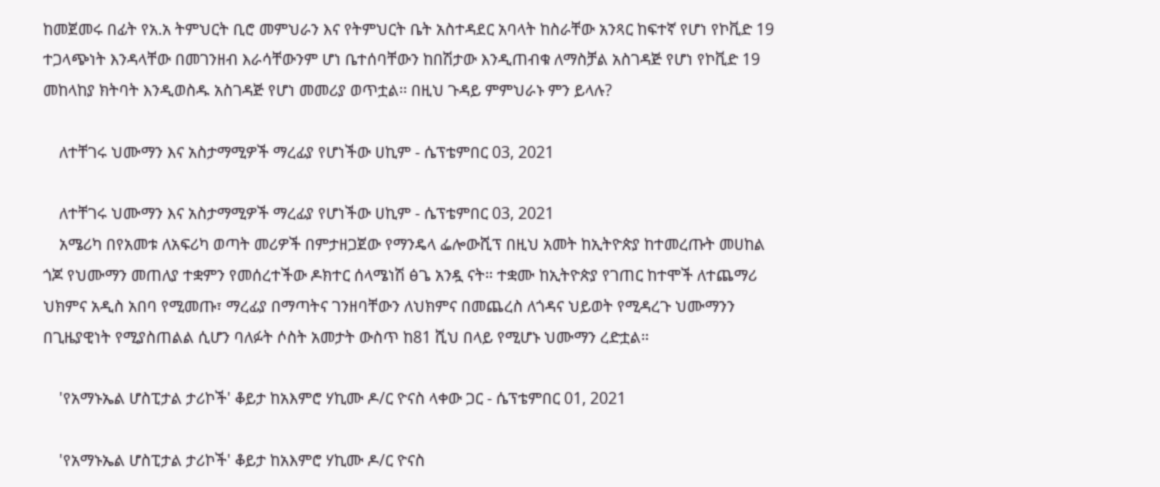ከመጀመሩ በፊት የአ.አ ትምህርት ቢሮ መምህራን እና የትምህርት ቤት አስተዳደር አባላት ከስራቸው አንጻር ከፍተኛ የሆነ የኮቪድ 19 ተጋላጭነት እንዳላቸው በመገንዘብ እራሳቸውንም ሆነ ቤተሰባቸውን ከበሽታው እንዲጠብቁ ለማስቻል አስገዳጅ የሆነ የኮቪድ 19 መከላከያ ክትባት እንዲወስዱ አስገዳጅ የሆነ መመሪያ ወጥቷል፡፡ በዚህ ጉዳይ ምምህራኑ ምን ይላሉ?

    ለተቸገሩ ህሙማን እና አስታማሚዎች ማረፊያ የሆነችው ሀኪም - ሴፕቴምበር 03, 2021

    ለተቸገሩ ህሙማን እና አስታማሚዎች ማረፊያ የሆነችው ሀኪም - ሴፕቴምበር 03, 2021
    አሜሪካ በየአመቱ ለአፍሪካ ወጣት መሪዎች በምታዘጋጀው የማንዴላ ፌሎውሺፕ በዚህ አመት ከኢትዮጵያ ከተመረጡት መሀከል ጎጆ የህሙማን መጠለያ ተቋምን የመሰረተችው ዶክተር ሰላሜነሽ ፅጌ አንዷ ናት። ተቋሙ ከኢትዮጵያ የገጠር ከተሞች ለተጨማሪ ህክምና አዲስ አበባ የሚመጡ፣ ማረፊያ በማጣትና ገንዘባቸውን ለህክምና በመጨረስ ለጎዳና ህይወት የሚዳረጉ ህሙማንን በጊዜያዊነት የሚያስጠልል ሲሆን ባለፉት ሶስት አመታት ውስጥ ከ81 ሺህ በላይ የሚሆኑ ህሙማን ረድቷል።

    'የአማኑኤል ሆስፒታል ታሪኮች' ቆይታ ከአእምሮ ሃኪሙ ዶ/ር ዮናስ ላቀው ጋር - ሴፕቴምበር 01, 2021

    'የአማኑኤል ሆስፒታል ታሪኮች' ቆይታ ከአእምሮ ሃኪሙ ዶ/ር ዮናስ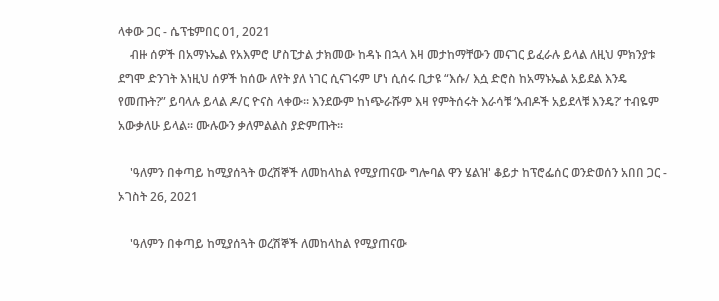ላቀው ጋር - ሴፕቴምበር 01, 2021
    ብዙ ሰዎች በአማኑኤል የአእምሮ ሆስፒታል ታክመው ከዳኑ በኋላ እዛ መታከማቸውን መናገር ይፈራሉ ይላል ለዚህ ምክንያቱ ደግሞ ድንገት እነዚህ ሰዎች ከሰው ለየት ያለ ነገር ሲናገሩም ሆነ ሲሰሩ ቢታዩ “እሱ/ እሷ ድሮስ ከአማኑኤል አይደል እንዴ የመጡት?” ይባላሉ ይላል ዶ/ር ዮናስ ላቀው፡፡ እንደውም ከነጭራሹም እዛ የምትሰሩት እራሳቹ ‘እብዶች አይደላቹ እንዴ?’ ተብዬም አውቃለሁ ይላል፡፡ ሙሉውን ቃለምልልስ ያድምጡት፡፡

    'ዓለምን በቀጣይ ከሚያሰጓት ወረሽኞች ለመከላከል የሚያጠናው ግሎባል ዋን ሄልዝ' ቆይታ ከፕሮፌሰር ወንድወሰን አበበ ጋር - ኦገስት 26, 2021

    'ዓለምን በቀጣይ ከሚያሰጓት ወረሽኞች ለመከላከል የሚያጠናው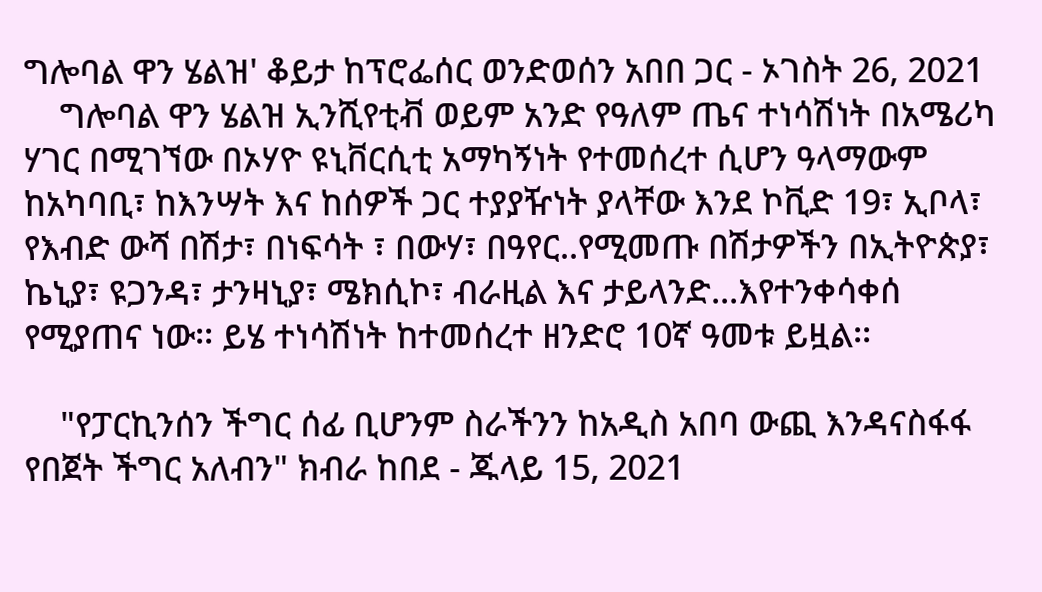ግሎባል ዋን ሄልዝ' ቆይታ ከፕሮፌሰር ወንድወሰን አበበ ጋር - ኦገስት 26, 2021
    ግሎባል ዋን ሄልዝ ኢንሺየቲቭ ወይም አንድ የዓለም ጤና ተነሳሽነት በአሜሪካ ሃገር በሚገኘው በኦሃዮ ዩኒቨርሲቲ አማካኝነት የተመሰረተ ሲሆን ዓላማውም ከአካባቢ፣ ከእንሣት እና ከሰዎች ጋር ተያያዥነት ያላቸው እንደ ኮቪድ 19፣ ኢቦላ፣ የእብድ ውሻ በሽታ፣ በነፍሳት ፣ በውሃ፣ በዓየር..የሚመጡ በሽታዎችን በኢትዮጵያ፣ ኬኒያ፣ ዩጋንዳ፣ ታንዛኒያ፣ ሜክሲኮ፣ ብራዚል እና ታይላንድ...እየተንቀሳቀሰ የሚያጠና ነው፡፡ ይሄ ተነሳሽነት ከተመሰረተ ዘንድሮ 10ኛ ዓመቱ ይዟል፡፡

    "የፓርኪንሰን ችግር ሰፊ ቢሆንም ስራችንን ከአዲስ አበባ ውጪ እንዳናስፋፋ የበጀት ችግር አለብን" ክብራ ከበደ - ጁላይ 15, 2021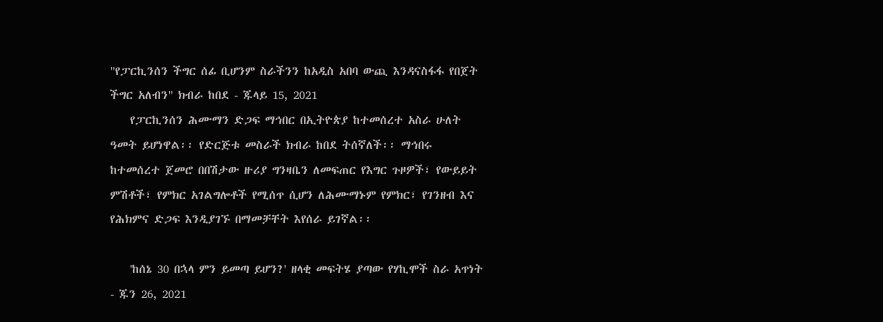"የፓርኪንሰን ችግር ሰፊ ቢሆንም ስራችንን ከአዲስ አበባ ውጪ እንዳናስፋፋ የበጀት ችግር አለብን" ክብራ ከበደ - ጁላይ 15, 2021
    የፓርኪንሰን ሕሙማን ድጋፍ ማኅበር በኢትዮጵያ ከተመሰረተ አስራ ሁለት ዓመት ይሆነዋል፡፡ የድርጅቱ መስራች ክብራ ከበደ ትሰኛለች፡፡ ማኅበሩ ከተመሰረተ ጀመሮ በበሽታው ዙሪያ ግንዛቤን ለመፍጠር የእግር ጉዞዎች፣ የውይይት ምሽቶች፣ የምክር አገልግሎቶች የሚሰጥ ሲሆን ለሕሙማኑም የምክር፣ የገንዘብ እና የሕክምና ድጋፍ እንዲያገኙ በማመቻቸት እየሰራ ይገኛል፡፡

    'ከሰኔ 30 በኋላ ምን ይመጣ ይሆን?' ዘላቂ መፍትሄ ያጣው የሃኪሞች ስራ አጥነት - ጁን 26, 2021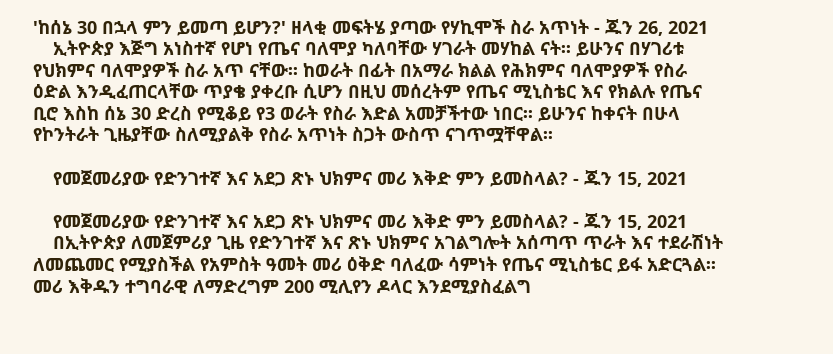'ከሰኔ 30 በኋላ ምን ይመጣ ይሆን?' ዘላቂ መፍትሄ ያጣው የሃኪሞች ስራ አጥነት - ጁን 26, 2021
    ኢትዮጵያ እጅግ አነስተኛ የሆነ የጤና ባለሞያ ካለባቸው ሃገራት መሃከል ናት፡፡ ይሁንና በሃገሪቱ የህክምና ባለሞያዎች ስራ አጥ ናቸው፡፡ ከወራት በፊት በአማራ ክልል የሕክምና ባለሞያዎች የስራ ዕድል እንዲፈጠርላቸው ጥያቄ ያቀረቡ ሲሆን በዚህ መሰረትም የጤና ሚኒስቴር እና የክልሉ የጤና ቢሮ እስከ ሰኔ 30 ድረስ የሚቆይ የ3 ወራት የስራ እድል አመቻችተው ነበር፡፡ ይሁንና ከቀናት በሁላ የኮንትራት ጊዜያቸው ስለሚያልቅ የስራ አጥነት ስጋት ውስጥ ናገጥሟቸዋል፡፡

    የመጀመሪያው የድንገተኛ እና አደጋ ጽኑ ህክምና መሪ እቅድ ምን ይመስላል? - ጁን 15, 2021

    የመጀመሪያው የድንገተኛ እና አደጋ ጽኑ ህክምና መሪ እቅድ ምን ይመስላል? - ጁን 15, 2021
    በኢትዮጵያ ለመጀምሪያ ጊዜ የድንገተኛ እና ጽኑ ህክምና አገልግሎት አሰጣጥ ጥራት እና ተደራሽነት ለመጨመር የሚያስችል የአምስት ዓመት መሪ ዕቅድ ባለፈው ሳምነት የጤና ሚኒስቴር ይፋ አድርጓል፡፡  መሪ እቅዱን ተግባራዊ ለማድረግም 200 ሚሊየን ዶላር እንደሚያስፈልግ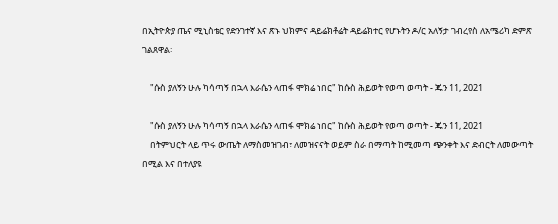በኢትዮጵያ ጤና ሚኒስቴር የድንገተኛ እና ጽኑ ህክምና ዳይሬክቶሬት ዳይሬክተር የሆኑትን ዶ/ር አለኝታ ገብረየስ ለአሜሪካ ድምጽ ገልጸዋል፡

    "ሱስ ያለኝን ሁሉ ካሳጣኝ በኋላ እራሴን ላጠፋ ሞክሬ ነበር" ከሱስ ሕይወት የወጣ ወጣት - ጁን 11, 2021

    "ሱስ ያለኝን ሁሉ ካሳጣኝ በኋላ እራሴን ላጠፋ ሞክሬ ነበር" ከሱስ ሕይወት የወጣ ወጣት - ጁን 11, 2021
    በትምህርት ላይ ጥሩ ውጤት ለማስመዝገብ፣ ለመዝናናት ወይም ስራ በማጣት ከሚመጣ ጭንቀት እና ድብርት ለመውጣት በሚል እና በተለያዩ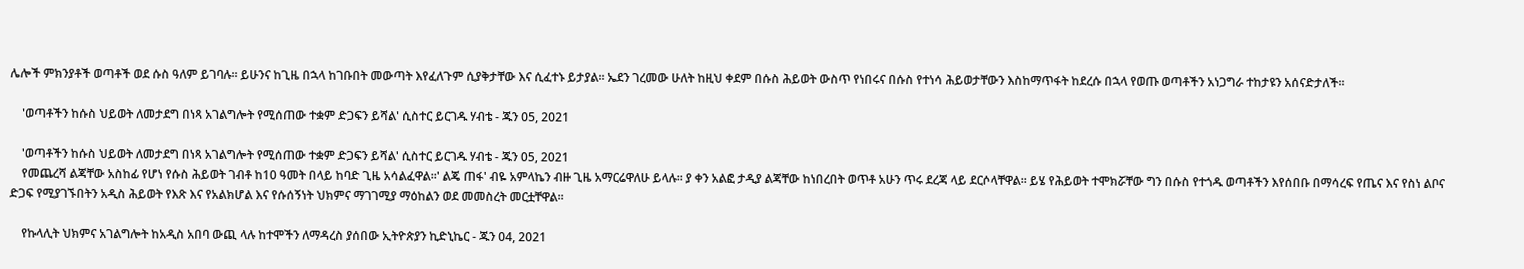ሌሎች ምክንያቶች ወጣቶች ወደ ሱስ ዓለም ይገባሉ፡፡ ይሁንና ከጊዜ በኋላ ከገቡበት መውጣት እየፈለጉም ሲያቅታቸው እና ሲፈተኑ ይታያል፡፡ ኤደን ገረመው ሁለት ከዚህ ቀደም በሱስ ሕይወት ውስጥ የነበሩና በሱስ የተነሳ ሕይወታቸውን እስከማጥፋት ከደረሱ በኋላ የወጡ ወጣቶችን አነጋግራ ተከታዩን አሰናድታለች፡፡

    'ወጣቶችን ከሱስ ህይወት ለመታደግ በነጻ አገልግሎት የሚሰጠው ተቋም ድጋፍን ይሻል' ሲስተር ይርገዱ ሃብቴ - ጁን 05, 2021

    'ወጣቶችን ከሱስ ህይወት ለመታደግ በነጻ አገልግሎት የሚሰጠው ተቋም ድጋፍን ይሻል' ሲስተር ይርገዱ ሃብቴ - ጁን 05, 2021
    የመጨረሻ ልጃቸው አስከፊ የሆነ የሱስ ሕይወት ገብቶ ከ10 ዓመት በላይ ከባድ ጊዜ አሳልፈዋል፡፡' ልጄ ጠፋ' ብዬ አምላኬን ብዙ ጊዜ አማርሬዋለሁ ይላሉ፡፡ ያ ቀን አልፎ ታዲያ ልጃቸው ከነበረበት ወጥቶ አሁን ጥሩ ደረጃ ላይ ደርሶላቸዋል፡፡ ይሄ የሕይወት ተሞክሯቸው ግን በሱስ የተጎዱ ወጣቶችን እየሰበቡ በማሳረፍ የጤና እና የስነ ልቦና ድጋፍ የሚያገኙበትን አዲስ ሕይወት የእጽ እና የአልክሆል እና የሱሰኝነት ህክምና ማገገሚያ ማዕከልን ወደ መመስረት መርቷቸዋል፡፡

    የኩላሊት ህክምና አገልግሎት ከአዲስ አበባ ውጪ ላሉ ከተሞችን ለማዳረስ ያሰበው ኢትዮጵያን ኪድኒኬር - ጁን 04, 2021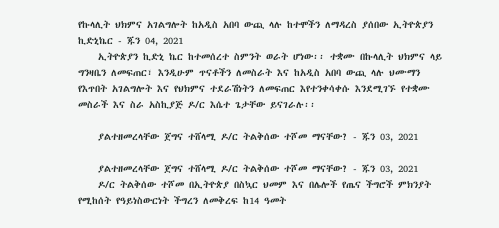የኩላሊት ህክምና አገልግሎት ከአዲስ አበባ ውጪ ላሉ ከተሞችን ለማዳረስ ያሰበው ኢትዮጵያን ኪድኒኬር - ጁን 04, 2021
    ኢትዮጵያን ኪድኒ ኬር ከተመሰረተ ስምንት ወራት ሆነው፡፡ ተቋሙ በኩላሊት ህክምና ላይ ግንዛቤን ለመፍጠር፣ እንዲሁም ጥናቶችን ለመስራት እና ከአዲስ አበባ ውጪ ላሉ ህሙማን የእጥበት አገልግሎት እና የህክምና ተደራሽነትን ለመፍጠር እየተንቀሳቀሱ እንደሚገኙ የተቋሙ መስራች እና ስራ አስኪያጅ ዶ/ር እሴተ ጌታቸው ይናገራሉ፡፡

    ያልተዘመረላቸው ጀግና ተሸላሚ ዶ/ር ትልቅሰው ተሾመ ማናቸው? - ጁን 03, 2021

    ያልተዘመረላቸው ጀግና ተሸላሚ ዶ/ር ትልቅሰው ተሾመ ማናቸው? - ጁን 03, 2021
    ዶ/ር ትልቅሰው ተሾመ በኢትዮጵያ በስኳር ህመም እና በሌሎች የጤና ችግሮች ምክንያት የሚከሰት የዓይነስውርነት ችግረን ለመቅረፍ ከ14 ዓመት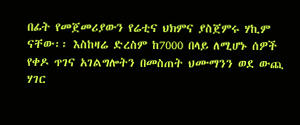በፊት የመጀመሪያውን የሬቲና ህክምና ያስጀምሩ ሃኪም ናቸው፡፡ እስከዛሬ ድረስም ከ7000 በላይ ለሚሆኑ ሰዎች የቀዶ ጥገና አገልግሎትን በመስጠት ህሙማንን ወደ ውጪ ሃገር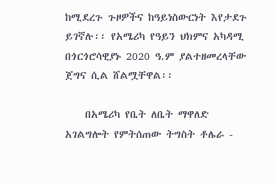ከሚደረጉ ጉዞዎችና ከዓይነስውርነት እየታደጉ ይገኛሉ፡፡ የአሜሪካ የዓይን ህክምና አካዳሚ በጎርጎሮሳዊያኑ 2020 ዓ.ም ያልተዘመረላቸው ጀግና ሲል ሸልሟቸዋል፡፡

    በአሜሪካ የቤት ለቤት ማዋለድ አገልግሎት የምትሰጠው ትግስት ቶሌራ -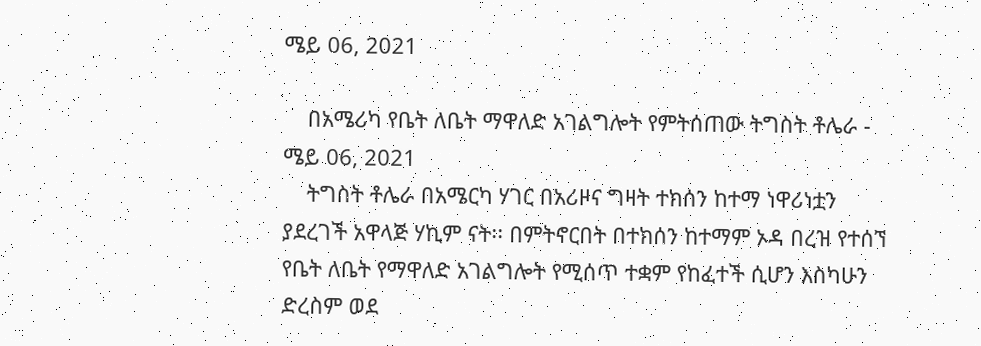ሜይ 06, 2021

    በአሜሪካ የቤት ለቤት ማዋለድ አገልግሎት የምትሰጠው ትግስት ቶሌራ - ሜይ 06, 2021
    ትግስት ቶሌራ በአሜርካ ሃገር በአሪዞና ግዛት ተክሰን ከተማ ነዋሪነቷን ያደረገች አዋላጅ ሃኪም ናት፡፡ በምትኖርበት በተክሰን ከተማም ኦዳ በረዝ የተሰኘ የቤት ለቤት የማዋለድ አገልግሎት የሚሰጥ ተቋም የከፈተች ሲሆን እስካሁን ድረስም ወደ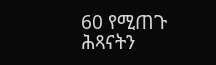60 የሚጠጉ ሕጻናትን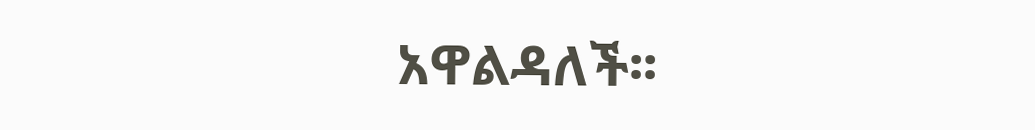አዋልዳለች፡፡